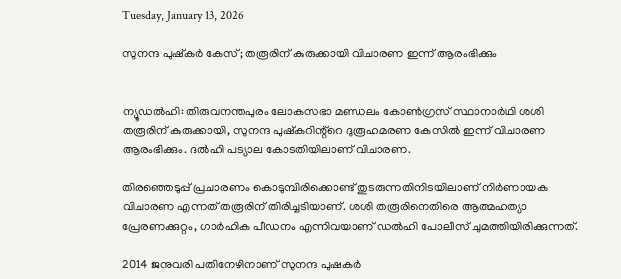Tuesday, January 13, 2026

സുനന്ദ പുഷ്കർ കേസ്; തരൂരിന് കുരുക്കായി വിചാരണ ഇന്ന് ആരംഭിക്കും


ന്യൂഡൽഹി: തിരുവനന്തപുരം ലോകസഭാ മണ്ഡലം കോൺഗ്രസ് സ്ഥാനാർഥി ശശി തരൂരിന് കുരുക്കായി, സുനന്ദ പുഷ്കറിന്റ്റെ ദുരൂഹമരണ കേസിൽ ഇന്ന് വിചാരണ ആരംഭിക്കും. ദൽഹി പട്യാല കോടതിയിലാണ് വിചാരണ.

തിരഞ്ഞെടുപ്പ് പ്രചാരണം കൊടുമ്പിരിക്കൊണ്ട് തുടരുന്നതിനിടയിലാണ് നിർണായക വിചാരണ എന്നത് തരൂരിന് തിരിച്ചടിയാണ്. ശശി തരൂരിനെതിരെ ആത്മഹത്യാ പ്രേരണക്കുറ്റം, ഗാർഹിക പീഡനം എന്നിവയാണ് ഡൽഹി പോലീസ് ചുമത്തിയിരിക്കുന്നത്.

2014 ജനുവരി പതിനേഴിനാണ്‌ സുനന്ദ പുഷകർ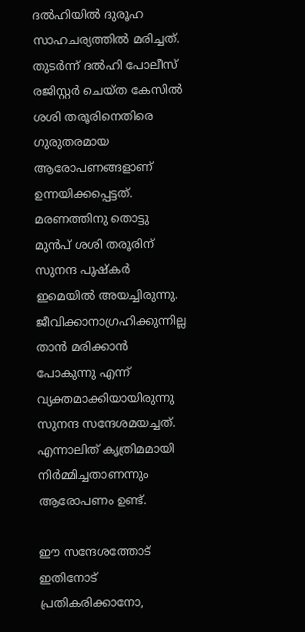ദൽഹിയിൽ ദുരൂഹ സാഹചര്യത്തിൽ മരിച്ചത്. തുടർന്ന് ദൽഹി പോലീസ് രജിസ്റ്റർ ചെയ്ത കേസിൽ ശശി തരൂരിനെതിരെ ഗുരുതരമായ ആരോപണങ്ങളാണ് ഉന്നയിക്കപ്പെട്ടത്. മരണത്തിനു തൊട്ടു മുൻപ് ശശി തരൂരിന് സുനന്ദ പുഷ്കർ ഇമെയിൽ അയച്ചിരുന്നു. ജീവിക്കാനാഗ്രഹിക്കുന്നില്ല താൻ മരിക്കാൻ പോകുന്നു എന്ന് വ്യക്തമാക്കിയായിരുന്നു സുനന്ദ സന്ദേശമയച്ചത്. എന്നാലിത് കൃത്രിമമായി നിർമ്മിച്ചതാണന്നും ആരോപണം ഉണ്ട്.

ഈ സന്ദേശത്തോട് ഇതിനോട് പ്രതികരിക്കാനോ,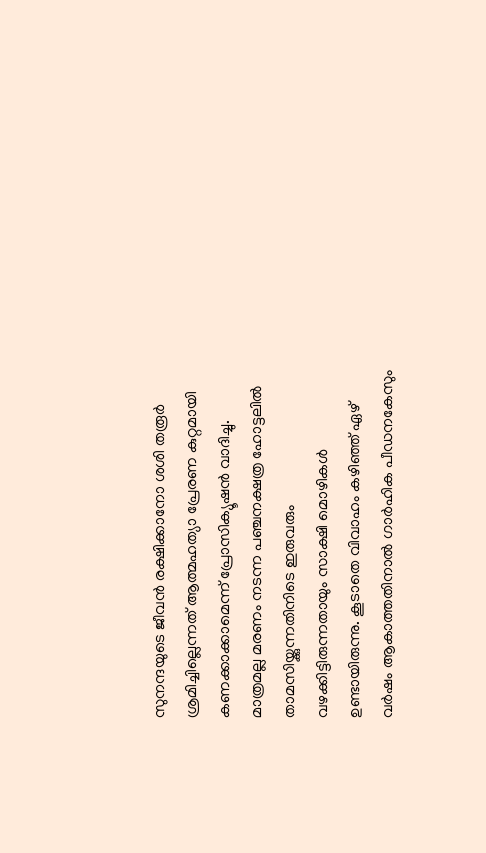സുനന്ദയുടെ ജീവൻ രക്ഷിക്കാനോ ശശി തരൂർ ശ്രമിച്ചില്ലെന്നത് ആത്മഹത്യാ പ്രേരണ കുറ്റമായി കണക്കാക്കാമെന്ന് പ്രോസിക്യൂഷൻ വാദിച്ചു. മാത്രമല്ല മരണം നടന്ന പഞ്ചനക്ഷത്ര ഹോട്ടലിൽ താമസിയ്ക്കുന്നതിനിടെ ഇരുവരും വഴക്കിട്ടിരുന്നതായും സാക്ഷി മൊഴികൾ ഉണ്ടായിരുന്നു. കൂടാതെ വിവാഹം കഴിഞ്ഞ് ഏഴ് വർഷം ആകാത്തതിനാൽ ഗാർഹിക പീഡനകേസും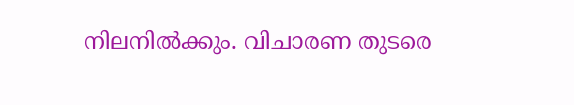നിലനിൽക്കും. വിചാരണ തുടരെ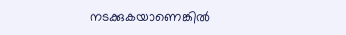നടക്കുകയാണെങ്കിൽ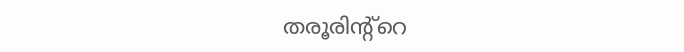തരൂരിന്റ്റെ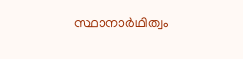സ്ഥാനാർഥിത്വം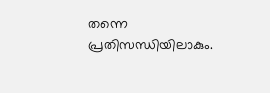തന്നെ പ്രതിസന്ധിയിലാകും.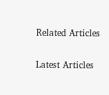Related Articles

Latest Articles